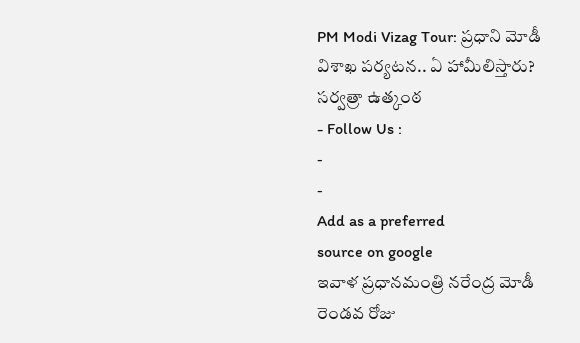PM Modi Vizag Tour: ప్రధాని మోడీ విశాఖ పర్యటన.. ఏ హామీలిస్తారు? సర్వత్రా ఉత్కంఠ
- Follow Us :
-
-
Add as a preferred
source on google
ఇవాళ ప్రధానమంత్రి నరేంద్ర మోడీ రెండవ రోజు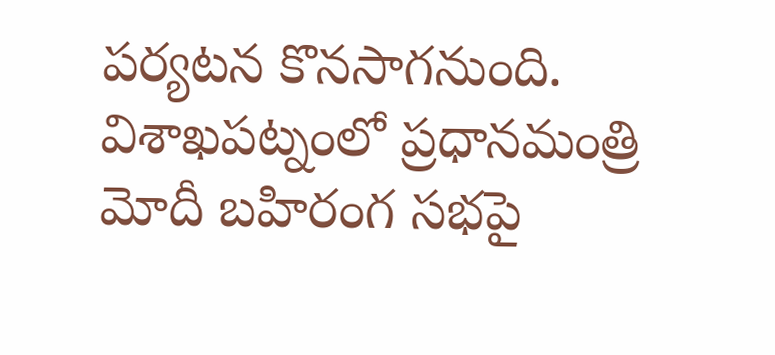పర్యటన కొనసాగనుంది. విశాఖపట్నంలో ప్రధానమంత్రి మోదీ బహిరంగ సభపై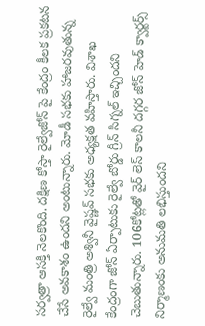సర్వత్రా ఆసక్తి నెలకొంది. దక్షిణ కోస్తా రైల్వేజోన్ పై కేంద్రం కీలక ప్రకటన చేసే అవకాశం ఉందని అంటున్నారు. మోడీ సభకు హాజరవుతున్న రైల్వే మంత్రి అశ్వినీ వైష్ణవ్ సభకు అధ్యక్షత వహిస్తారు. విశాఖ కేంద్రంగా జోన్ ఏర్పాటుకు రైల్వే బోర్డు గ్రీన్ సిగ్నల్ ఇచ్చిందని చెబుతున్నారు. 106కోట్లతో వైర్ లెస్ కాలనీ దగ్గర జోన్ హెడ్ క్వార్టర్స్ నిర్మాణంకు అనుమతి లభిస్తుందని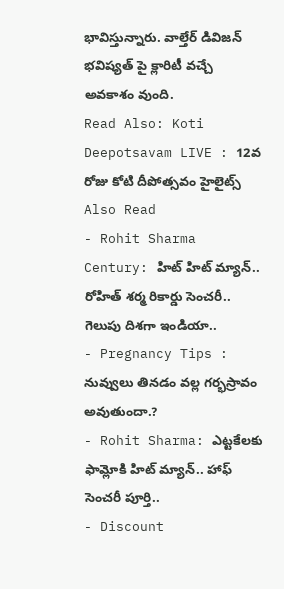భావిస్తున్నారు. వాల్తేర్ డివిజన్ భవిష్యత్ పై క్లారిటీ వచ్చే అవకాశం వుంది.
Read Also: Koti Deepotsavam LIVE : 12వ రోజు కోటి దీపోత్సవం హైలైట్స్
Also Read
- Rohit Sharma Century: హిట్ హిట్ మ్యాన్.. రోహిత్ శర్మ రికార్డు సెంచరీ.. గెలుపు దిశగా ఇండియా..
- Pregnancy Tips : నువ్వులు తినడం వల్ల గర్భస్రావం అవుతుందా.?
- Rohit Sharma: ఎట్టకేలకు ఫామ్లోకి హిట్ మ్యాన్.. హాఫ్ సెంచరీ పూర్తి..
- Discount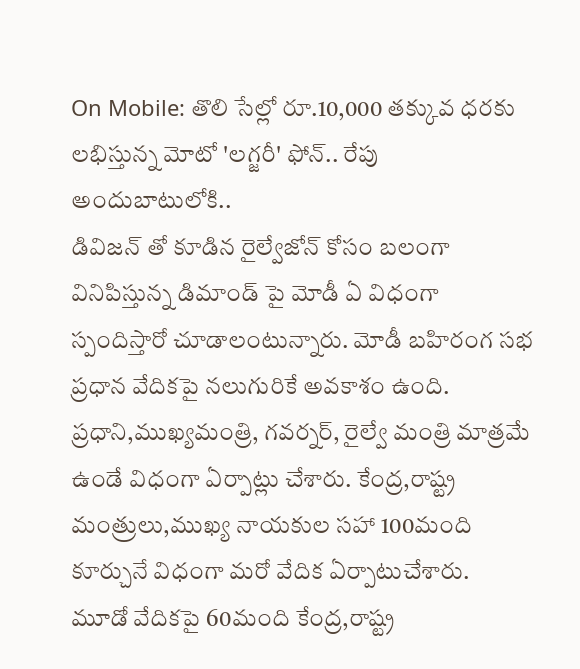On Mobile: తొలి సేల్లో రూ.10,000 తక్కువ ధరకు లభిస్తున్న మోటో 'లగ్జరీ' ఫోన్.. రేపు అందుబాటులోకి..
డివిజన్ తో కూడిన రైల్వేజోన్ కోసం బలంగా వినిపిస్తున్న డిమాండ్ పై మోడీ ఏ విధంగా స్పందిస్తారో చూడాలంటున్నారు. మోడీ బహిరంగ సభ ప్రధాన వేదికపై నలుగురికే అవకాశం ఉంది. ప్రధాని,ముఖ్యమంత్రి, గవర్నర్, రైల్వే మంత్రి మాత్రమే ఉండే విధంగా ఏర్పాట్లు చేశారు. కేంద్ర,రాష్ట్ర మంత్రులు,ముఖ్య నాయకుల సహా 100మంది కూర్చునే విధంగా మరో వేదిక ఏర్పాటుచేశారు.
మూడో వేదికపై 60మంది కేంద్ర,రాష్ట్ర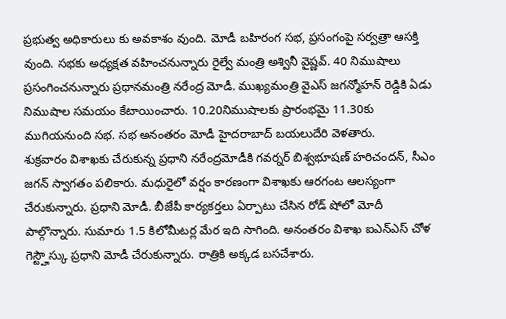ప్రభుత్వ అధికారులు కు అవకాశం వుంది. మోడీ బహిరంగ సభ, ప్రసంగంపై సర్వత్రా ఆసక్తి వుంది. సభకు అధ్యక్షత వహించనున్నారు రైల్వే మంత్రి అశ్వినీ వైష్ణవ్. 40 నిముషాలు ప్రసంగించనున్నారు ప్రధానమంత్రి నరేంద్ర మోడీ. ముఖ్యమంత్రి వైఎస్ జగన్మోహన్ రెడ్డికి ఏడు నిముషాల సమయం కేటాయించారు. 10.20నిముషాలకు ప్రారంభమై 11.30కు ముగియనుంది సభ. సభ అనంతరం మోడీ హైదరాబాద్ బయలుదేరి వెళతారు.
శుక్రవారం విశాఖకు చేరుకున్న ప్రధాని నరేంద్రమోడీకి గవర్నర్ బిశ్వభూషణ్ హరిచందన్, సీఎం జగన్ స్వాగతం పలికారు. మధురైలో వర్షం కారణంగా విశాఖకు ఆరగంట ఆలస్యంగా చేరుకున్నారు. ప్రధాని మోడీ. బీజేపీ కార్యకర్తలు ఏర్పాటు చేసిన రోడ్ షోలో మోదీ పాల్గొన్నారు. సుమారు 1.5 కిలోమీటర్ల మేర ఇది సాగింది. అనంతరం విశాఖ ఐఎన్ఎస్ చోళ గెస్ట్హౌస్కు ప్రధాని మోడీ చేరుకున్నారు. రాత్రికి అక్కడ బసచేశారు.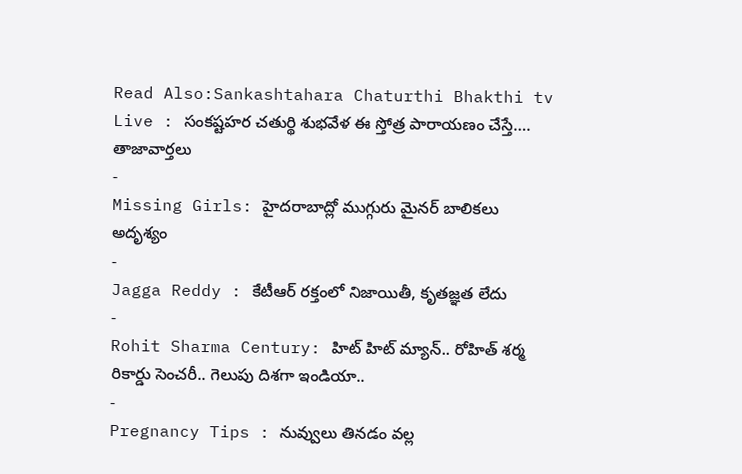Read Also:Sankashtahara Chaturthi Bhakthi tv Live : సంకష్టహర చతుర్థి శుభవేళ ఈ స్తోత్ర పారాయణం చేస్తే….
తాజావార్తలు
-
Missing Girls: హైదరాబాద్లో ముగ్గురు మైనర్ బాలికలు అదృశ్యం
-
Jagga Reddy : కేటీఆర్ రక్తంలో నిజాయితీ, కృతజ్ఞత లేదు
-
Rohit Sharma Century: హిట్ హిట్ మ్యాన్.. రోహిత్ శర్మ రికార్డు సెంచరీ.. గెలుపు దిశగా ఇండియా..
-
Pregnancy Tips : నువ్వులు తినడం వల్ల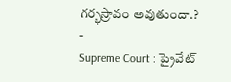గర్భస్రావం అవుతుందా.?
-
Supreme Court : ప్రైవేట్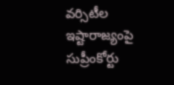వర్సిటీల ఇష్టారాజ్యంపై సుప్రీంకోర్టు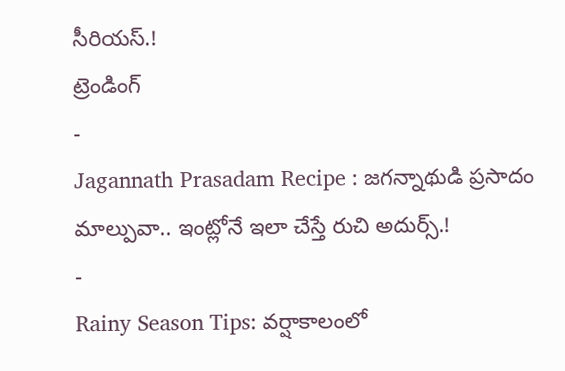సీరియస్.!
ట్రెండింగ్
-
Jagannath Prasadam Recipe : జగన్నాథుడి ప్రసాదం మాల్పువా.. ఇంట్లోనే ఇలా చేస్తే రుచి అదుర్స్.!
-
Rainy Season Tips: వర్షాకాలంలో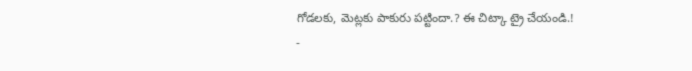గోడలకు, మెట్లకు పాకురు పట్టిందా.? ఈ చిట్కా ట్రై చేయండి.!
-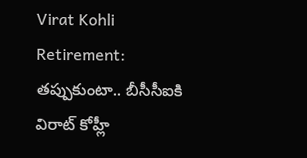Virat Kohli Retirement: తప్పుకుంటా.. బీసీసీఐకి విరాట్ కోహ్లీ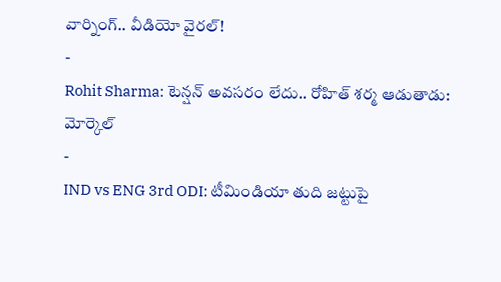వార్నింగ్.. వీడియో వైరల్!
-
Rohit Sharma: టెన్షన్ అవసరం లేదు.. రోహిత్ శర్మ ఆడుతాడు: మోర్కెల్
-
IND vs ENG 3rd ODI: టీమిండియా తుది జట్టుపై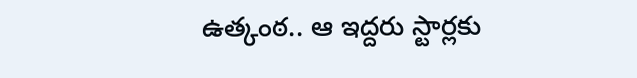ఉత్కంఠ.. ఆ ఇద్దరు స్టార్లకు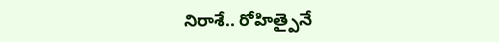నిరాశే.. రోహిత్పైనే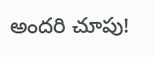అందరి చూపు!